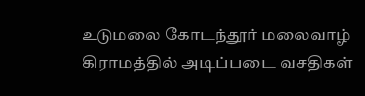உடுமலை கோடந்தூர் மலைவாழ் கிராமத்தில் அடிப்படை வசதிகள்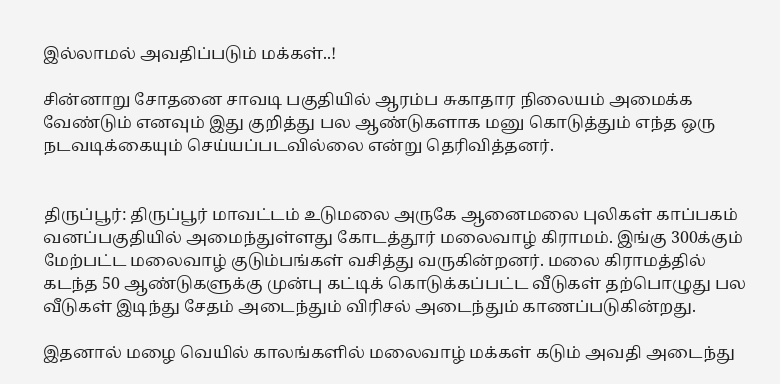இல்லாமல் அவதிப்படும் மக்கள்..!

சின்னாறு சோதனை சாவடி பகுதியில் ஆரம்ப சுகாதார நிலையம் அமைக்க வேண்டும் எனவும் இது குறித்து பல ஆண்டுகளாக மனு கொடுத்தும் எந்த ஒரு நடவடிக்கையும் செய்யப்படவில்லை என்று தெரிவித்தனர்.


திருப்பூர்: திருப்பூர் மாவட்டம் உடுமலை அருகே ஆனைமலை புலிகள் காப்பகம் வனப்பகுதியில் அமைந்துள்ளது கோடத்தூர் மலைவாழ் கிராமம். இங்கு 300க்கும் மேற்பட்ட மலைவாழ் குடும்பங்கள் வசித்து வருகின்றனர். மலை கிராமத்தில் கடந்த 50 ஆண்டுகளுக்கு முன்பு கட்டிக் கொடுக்கப்பட்ட வீடுகள் தற்பொழுது பல வீடுகள் இடிந்து சேதம் அடைந்தும் விரிசல் அடைந்தும் காணப்படுகின்றது.

இதனால் மழை வெயில் காலங்களில் மலைவாழ் மக்கள் கடும் அவதி அடைந்து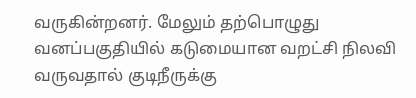வருகின்றனர். மேலும் தற்பொழுது வனப்பகுதியில் கடுமையான வறட்சி நிலவி வருவதால் குடிநீருக்கு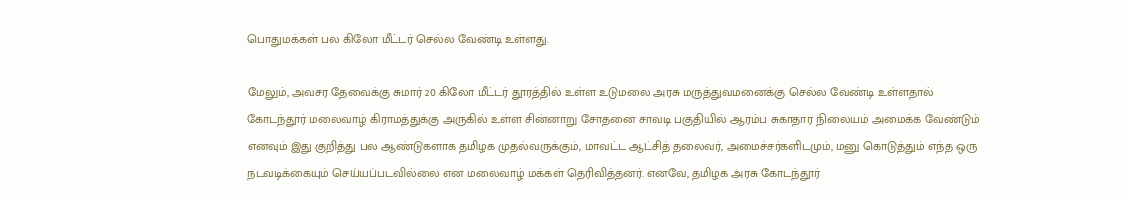பொதுமக்கள் பல கிலோ மீட்டர் செல்ல வேண்டி உள்ளது.

மேலும், அவசர தேவைக்கு சுமார் 20 கிலோ மீட்டர் தூரத்தில் உள்ள உடுமலை அரசு மருத்துவமனைக்கு செல்ல வேண்டி உள்ளதால் கோடந்தூர் மலைவாழ் கிராமத்துக்கு அருகில் உள்ள சின்னாறு சோதனை சாவடி பகுதியில் ஆரம்ப சுகாதார நிலையம் அமைக்க வேண்டும் எனவும் இது குறித்து பல ஆண்டுகளாக தமிழக முதல்வருக்கும், மாவட்ட ஆட்சித் தலைவர், அமைச்சர்களிடமும், மனு கொடுத்தும் எந்த ஒரு நடவடிக்கையும் செய்யப்படவில்லை என மலைவாழ் மக்கள் தெரிவித்தனர். எனவே, தமிழக அரசு கோடந்தூர்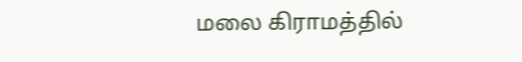மலை கிராமத்தில்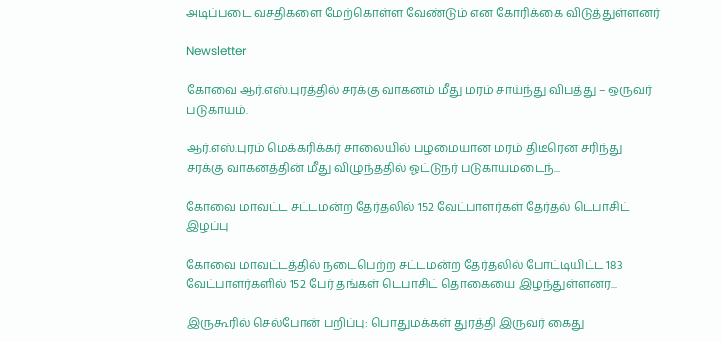அடிப்படை வசதிகளை மேற்கொள்ள வேண்டும் என கோரிக்கை விடுத்துள்ளனர்

Newsletter

கோவை ஆர்.எஸ்.புரத்தில் சரக்கு வாகனம் மீது மரம் சாய்ந்து விபத்து – ஒருவர் படுகாயம்.

ஆர்.எஸ்.புரம் மெக்கரிக்கர் சாலையில் பழமையான மரம் திடீரென சரிந்து சரக்கு வாகனத்தின் மீது விழுந்ததில் ஓட்டுநர் படுகாயமடைந்...

கோவை மாவட்ட சட்டமன்ற தேர்தலில் 152 வேட்பாளர்கள் தேர்தல் டெபாசிட் இழப்பு

கோவை மாவட்டத்தில் நடைபெற்ற சட்டமன்ற தேர்தலில் போட்டியிட்ட 183 வேட்பாளர்களில் 152 பேர் தங்கள் டெபாசிட் தொகையை இழந்துள்ளனர...

இருகூரில் செல்போன் பறிப்பு: பொதுமக்கள் துரத்தி இருவர் கைது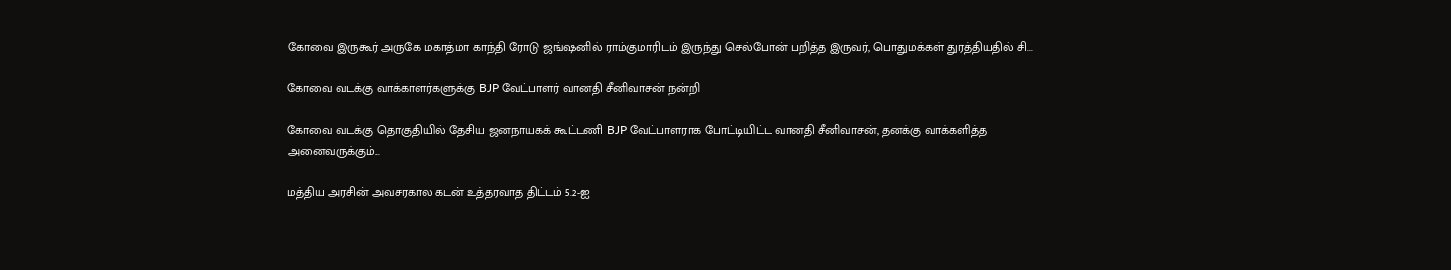கோவை இருகூர் அருகே மகாத்மா காந்தி ரோடு ஜங்ஷனில் ராம்குமாரிடம் இருந்து செல்போன் பறித்த இருவர், பொதுமக்கள் துரத்தியதில் சி...

கோவை வடக்கு வாக்காளர்களுக்கு BJP வேட்பாளர் வானதி சீனிவாசன் நன்றி

கோவை வடக்கு தொகுதியில் தேசிய ஜனநாயகக் கூட்டணி BJP வேட்பாளராக போட்டியிட்ட வானதி சீனிவாசன், தனக்கு வாக்களித்த அனைவருக்கும்...

மத்திய அரசின் அவசரகால கடன் உத்தரவாத திட்டம் 5.2-ஐ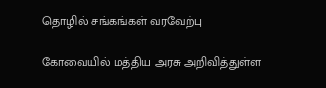தொழில் சங்கங்கள் வரவேற்பு

கோவையில் மத்திய அரசு அறிவித்துள்ள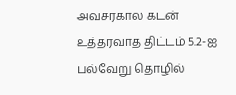அவசரகால கடன் உத்தரவாத திட்டம் 5.2-ஐ பல்வேறு தொழில்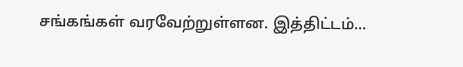சங்கங்கள் வரவேற்றுள்ளன. இத்திட்டம்...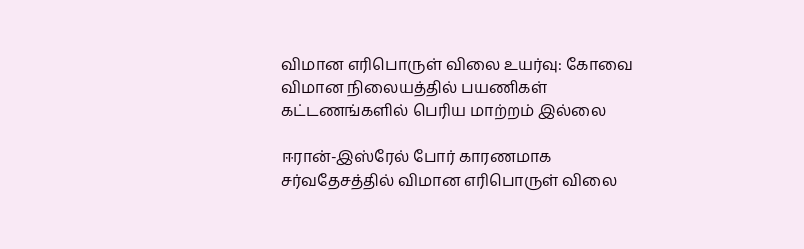விமான எரிபொருள் விலை உயர்வு: கோவை விமான நிலையத்தில் பயணிகள் கட்டணங்களில் பெரிய மாற்றம் இல்லை

ஈரான்-இஸ்ரேல் போர் காரணமாக சர்வதேசத்தில் விமான எரிபொருள் விலை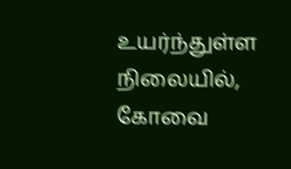உயர்ந்துள்ள நிலையில், கோவை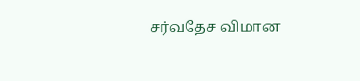சர்வதேச விமான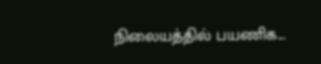நிலையத்தில் பயணிக...